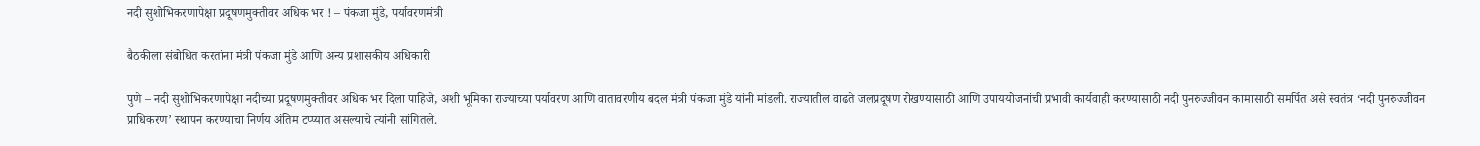नदी सुशोभिकरणापेक्षा प्रदूषणमुक्तीवर अधिक भर ! – पंकजा मुंडे, पर्यावरणमंत्री

बैठकीला संबोधित करतांना मंत्री पंकजा मुंडे आणि अन्य प्रशासकीय अधिकारी

पुणे – नदी सुशोभिकरणापेक्षा नदीच्या प्रदूषणमुक्तीवर अधिक भर दिला पाहिजे, अशी भूमिका राज्याच्या पर्यावरण आणि वातावरणीय बदल मंत्री पंकजा मुंडे यांनी मांडली. राज्यातील वाढते जलप्रदूषण रोखण्यासाठी आणि उपाययोजनांची प्रभावी कार्यवाही करण्यासाठी नदी पुनरुज्जीवन कामासाठी समर्पित असे स्वतंत्र ‘नदी पुनरुज्जीवन प्राधिकरण’ स्थापन करण्याचा निर्णय अंतिम टप्प्यात असल्याचे त्यांनी सांगितले.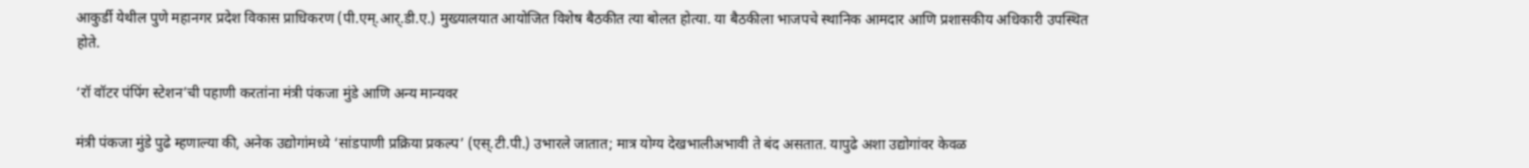आकुर्डी येथील पुणे महानगर प्रदेश विकास प्राधिकरण (पी.एम्.आर्.डी.ए.) मुख्यालयात आयोजित विशेष बैठकीत त्या बोलत होत्या. या बैठकीला भाजपचे स्थानिक आमदार आणि प्रशासकीय अधिकारी उपस्थित होते.

‘रॉ वॉटर पंपिंग स्टेशन’ची पहाणी करतांना मंत्री पंकजा मुंडे आणि अन्य मान्यवर

मंत्री पंकजा मुंडे पुढे म्हणाल्या की, अनेक उद्योगांमध्ये ‘सांडपाणी प्रक्रिया प्रकल्प’ (एस्.टी.पी.) उभारले जातात; मात्र योग्य देखभालीअभावी ते बंद असतात. यापुढे अशा उद्योगांवर केवळ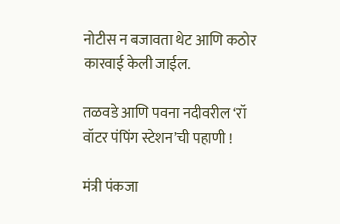नोटीस न बजावता थेट आणि कठोर कारवाई केली जाईल.

तळवडे आणि पवना नदीवरील ‘रॉ वॉटर पंपिंग स्टेशन’ची पहाणी !

मंत्री पंकजा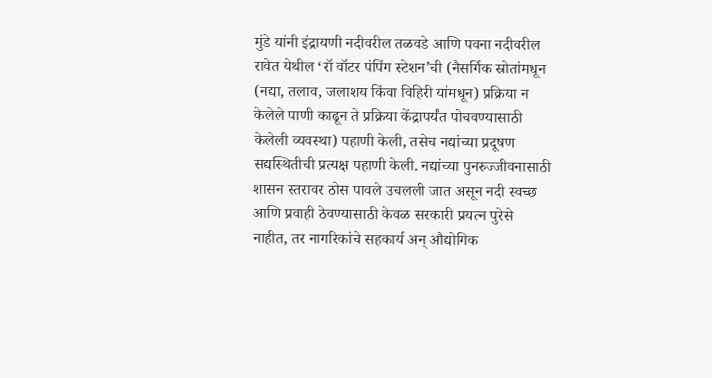मुंडे यांनी इंद्रायणी नदीवरील तळवडे आणि पवना नदीवरील रावेत येथील ‘रॉ वॉटर पंपिंग स्टेशन’ची (नैसर्गिक स्रोतांमधून (नद्या, तलाव, जलाशय किंवा विहिरी यांमधून) प्रक्रिया न केलेले पाणी काढून ते प्रक्रिया केंद्रापर्यंत पोचवण्यासाठी केलेली व्यवस्था) पहाणी केली, तसेच नद्यांच्या प्रदूषण सद्यस्थितीची प्रत्यक्ष पहाणी केली. नद्यांच्या पुनरुज्जीवनासाठी शासन स्तरावर ठोस पावले उचलली जात असून नदी स्वच्छ आणि प्रवाही ठेवण्यासाठी केवळ सरकारी प्रयत्न पुरेसे नाहीत, तर नागरिकांचे सहकार्य अन् औद्योगिक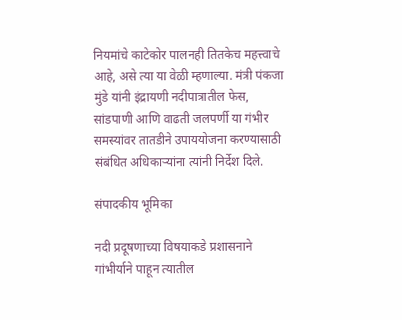नियमांचे काटेकोर पालनही तितकेच महत्त्वाचे आहे, असे त्या या वेळी म्हणाल्या. मंत्री पंकजा मुंडे यांनी इंद्रायणी नदीपात्रातील फेस, सांडपाणी आणि वाढती जलपर्णी या गंभीर समस्यांवर तातडीने उपाययोजना करण्यासाठी संबंधित अधिकार्‍यांना त्यांनी निर्देश दिले.

संपादकीय भूमिका

नदी प्रदूषणाच्या विषयाकडे प्रशासनाने गांभीर्याने पाहून त्यातील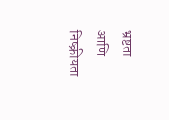भ्रष्टता आणि निष्क्रीयता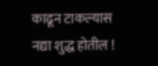काढून टाकल्यास नद्या शुद्ध होतील !